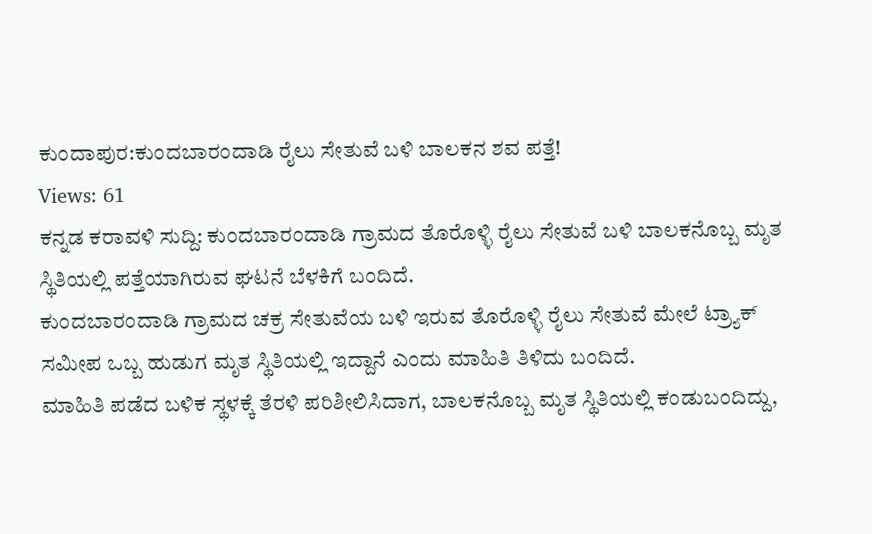ಕುಂದಾಪುರ:ಕುಂದಬಾರಂದಾಡಿ ರೈಲು ಸೇತುವೆ ಬಳಿ ಬಾಲಕನ ಶವ ಪತ್ತೆ!
Views: 61
ಕನ್ನಡ ಕರಾವಳಿ ಸುದ್ದಿ: ಕುಂದಬಾರಂದಾಡಿ ಗ್ರಾಮದ ತೊರೊಳ್ಳಿ ರೈಲು ಸೇತುವೆ ಬಳಿ ಬಾಲಕನೊಬ್ಬ ಮೃತ ಸ್ಥಿತಿಯಲ್ಲಿ ಪತ್ತೆಯಾಗಿರುವ ಘಟನೆ ಬೆಳಕಿಗೆ ಬಂದಿದೆ.
ಕುಂದಬಾರಂದಾಡಿ ಗ್ರಾಮದ ಚಕ್ರ ಸೇತುವೆಯ ಬಳಿ ಇರುವ ತೊರೊಳ್ಳಿ ರೈಲು ಸೇತುವೆ ಮೇಲೆ ಟ್ರ್ಯಾಕ್ ಸಮೀಪ ಒಬ್ಬ ಹುಡುಗ ಮೃತ ಸ್ಥಿತಿಯಲ್ಲಿ ಇದ್ದಾನೆ ಎಂದು ಮಾಹಿತಿ ತಿಳಿದು ಬಂದಿದೆ.
ಮಾಹಿತಿ ಪಡೆದ ಬಳಿಕ ಸ್ಥಳಕ್ಕೆ ತೆರಳಿ ಪರಿಶೀಲಿಸಿದಾಗ, ಬಾಲಕನೊಬ್ಬ ಮೃತ ಸ್ಥಿತಿಯಲ್ಲಿ ಕಂಡುಬಂದಿದ್ದು,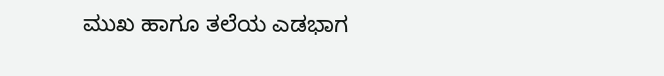ಮುಖ ಹಾಗೂ ತಲೆಯ ಎಡಭಾಗ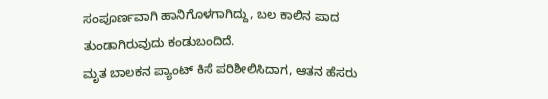ಸಂಪೂರ್ಣವಾಗಿ ಹಾನಿಗೊಳಗಾಗಿದ್ದು, ಬಲ ಕಾಲಿನ ಪಾದ ತುಂಡಾಗಿರುವುದು ಕಂಡುಬಂದಿದೆ.
ಮೃತ ಬಾಲಕನ ಪ್ಯಾಂಟ್ ಕಿಸೆ ಪರಿಶೀಲಿಸಿದಾಗ, ಆತನ ಹೆಸರು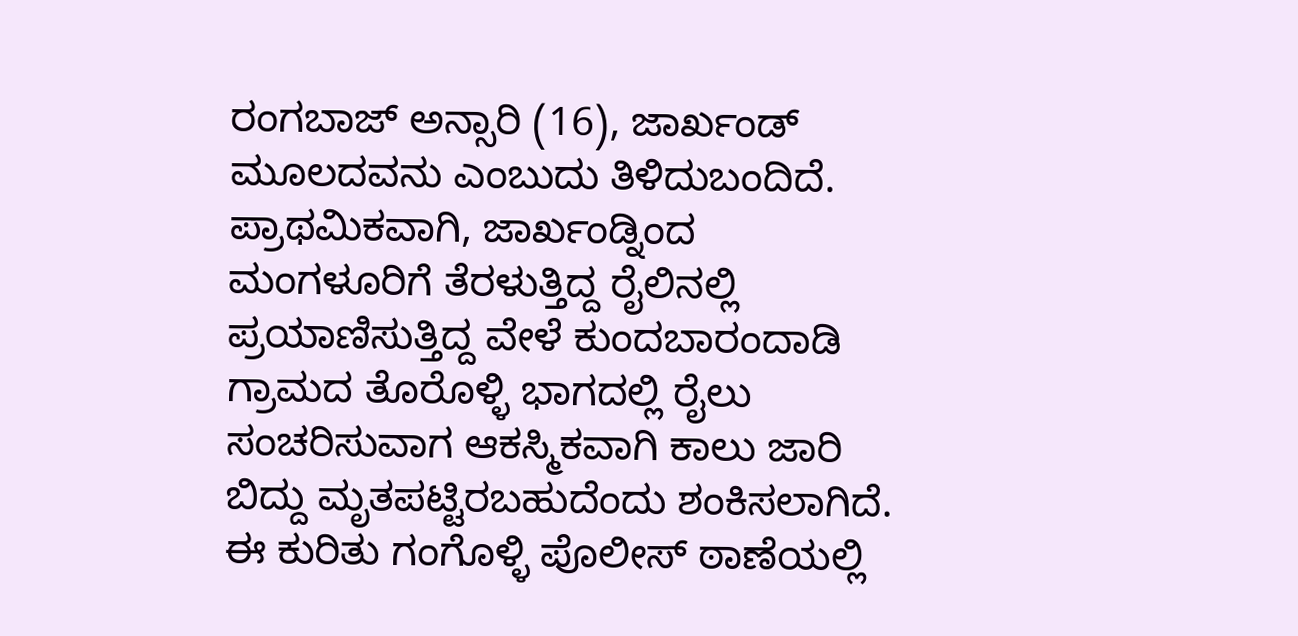ರಂಗಬಾಜ್ ಅನ್ಸಾರಿ (16), ಜಾರ್ಖಂಡ್ ಮೂಲದವನು ಎಂಬುದು ತಿಳಿದುಬಂದಿದೆ. ಪ್ರಾಥಮಿಕವಾಗಿ, ಜಾರ್ಖಂಡ್ನಿಂದ ಮಂಗಳೂರಿಗೆ ತೆರಳುತ್ತಿದ್ದ ರೈಲಿನಲ್ಲಿ ಪ್ರಯಾಣಿಸುತ್ತಿದ್ದ ವೇಳೆ ಕುಂದಬಾರಂದಾಡಿ ಗ್ರಾಮದ ತೊರೊಳ್ಳಿ ಭಾಗದಲ್ಲಿ ರೈಲು ಸಂಚರಿಸುವಾಗ ಆಕಸ್ಮಿಕವಾಗಿ ಕಾಲು ಜಾರಿ ಬಿದ್ದು ಮೃತಪಟ್ಟಿರಬಹುದೆಂದು ಶಂಕಿಸಲಾಗಿದೆ.
ಈ ಕುರಿತು ಗಂಗೊಳ್ಳಿ ಪೊಲೀಸ್ ಠಾಣೆಯಲ್ಲಿ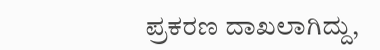ಪ್ರಕರಣ ದಾಖಲಾಗಿದ್ದು,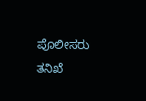ಪೊಲೀಸರು ತನಿಖೆ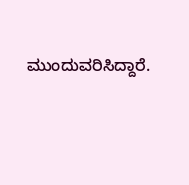ಮುಂದುವರಿಸಿದ್ದಾರೆ.